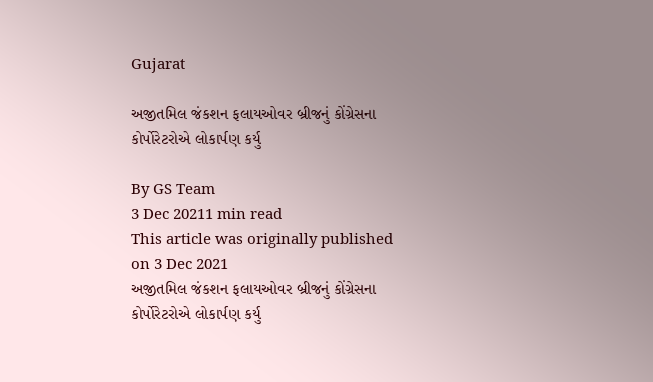Gujarat

અજીતમિલ જંકશન ફલાયઓવર બ્રીજનું કોંગ્રેસના કોર્પોરેટરોએ લોકાર્પણ કર્યુ

By GS Team
3 Dec 20211 min read
This article was originally published on 3 Dec 2021
અજીતમિલ જંકશન ફલાયઓવર બ્રીજનું કોંગ્રેસના કોર્પોરેટરોએ લોકાર્પણ કર્યુ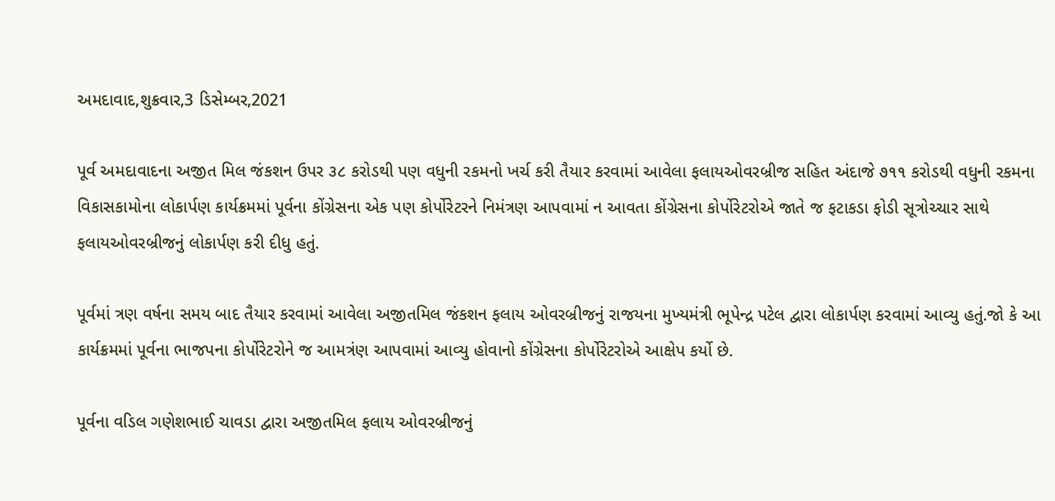અમદાવાદ,શુક્રવાર,3 ડિસેમ્બર,2021

પૂર્વ અમદાવાદના અજીત મિલ જંકશન ઉપર ૩૮ કરોડથી પણ વધુની રકમનો ખર્ચ કરી તૈયાર કરવામાં આવેલા ફલાયઓવરબ્રીજ સહિત અંદાજે ૭૧૧ કરોડથી વધુની રકમના વિકાસકામોના લોકાર્પણ કાર્યક્રમમાં પૂર્વના કોંગ્રેસના એક પણ કોર્પોરેટરને નિમંત્રણ આપવામાં ન આવતા કોંગ્રેસના કોર્પોરેટરોએ જાતે જ ફટાકડા ફોડી સૂત્રોચ્ચાર સાથે ફલાયઓવરબ્રીજનું લોકાર્પણ કરી દીધુ હતું.

પૂર્વમાં ત્રણ વર્ષના સમય બાદ તૈયાર કરવામાં આવેલા અજીતમિલ જંકશન ફલાય ઓવરબ્રીજનું રાજયના મુખ્યમંત્રી ભૂપેન્દ્ર પટેલ દ્વારા લોકાર્પણ કરવામાં આવ્યુ હતું.જો કે આ કાર્યક્રમમાં પૂર્વના ભાજપના કોર્પોરેટરોને જ આમત્રંણ આપવામાં આવ્યુ હોવાનો કોંગ્રેસના કોર્પોરેટરોએ આક્ષેપ કર્યો છે.

પૂર્વના વડિલ ગણેશભાઈ ચાવડા દ્વારા અજીતમિલ ફલાય ઓવરબ્રીજનું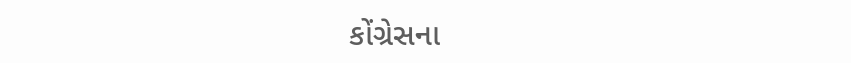કોંગ્રેસના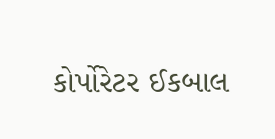કોર્પોરેટર ઈકબાલ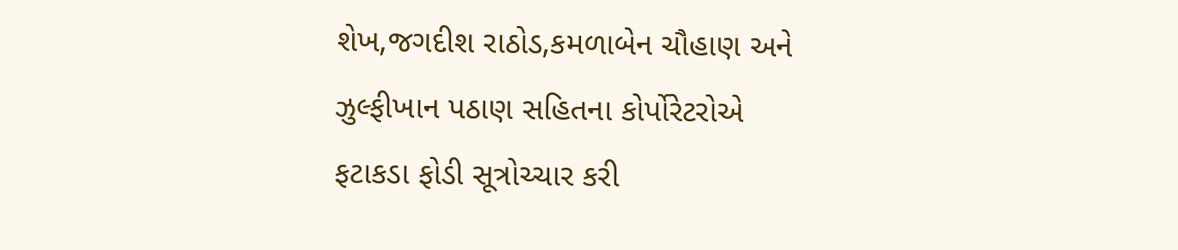શેખ,જગદીશ રાઠોડ,કમળાબેન ચૌહાણ અને ઝુલ્ફીખાન પઠાણ સહિતના કોર્પોરેટરોએ ફટાકડા ફોડી સૂત્રોચ્ચાર કરી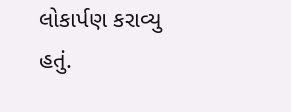લોકાર્પણ કરાવ્યુ હતું.